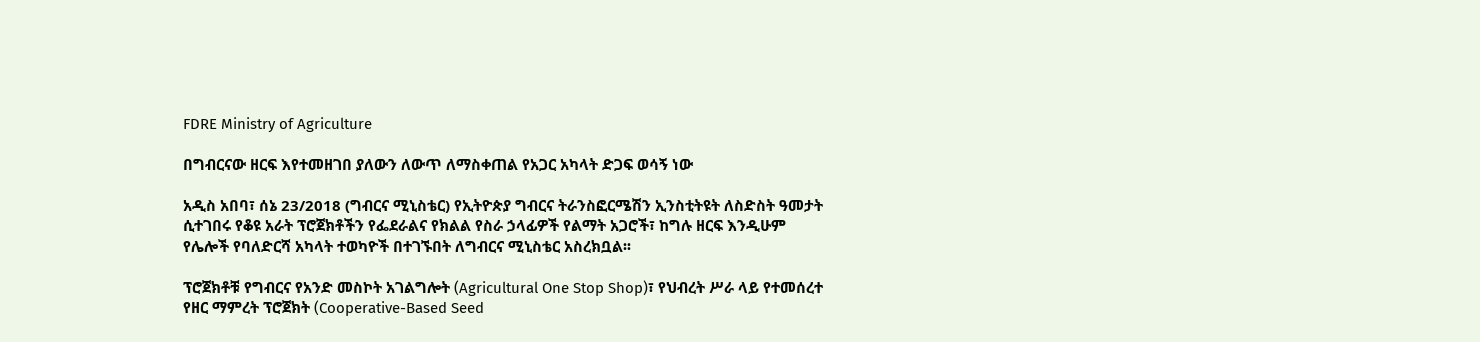FDRE Ministry of Agriculture

በግብርናው ዘርፍ እየተመዘገበ ያለውን ለውጥ ለማስቀጠል የአጋር አካላት ድጋፍ ወሳኝ ነው

አዲስ አበባ፣ ሰኔ 23/2018 (ግብርና ሚኒስቴር) የኢትዮጵያ ግብርና ትራንስፎርሜሽን ኢንስቲትዩት ለስድስት ዓመታት ሲተገበሩ የቆዩ አራት ፕሮጀክቶችን የፌደራልና የክልል የስራ ኃላፊዎች የልማት አጋሮች፣ ከግሉ ዘርፍ እንዲሁም የሌሎች የባለድርሻ አካላት ተወካዮች በተገኙበት ለግብርና ሚኒስቴር አስረክቧል፡፡

ፕሮጀክቶቹ የግብርና የአንድ መስኮት አገልግሎት (Agricultural One Stop Shop)፣ የህብረት ሥራ ላይ የተመሰረተ የዘር ማምረት ፕሮጀክት (Cooperative-Based Seed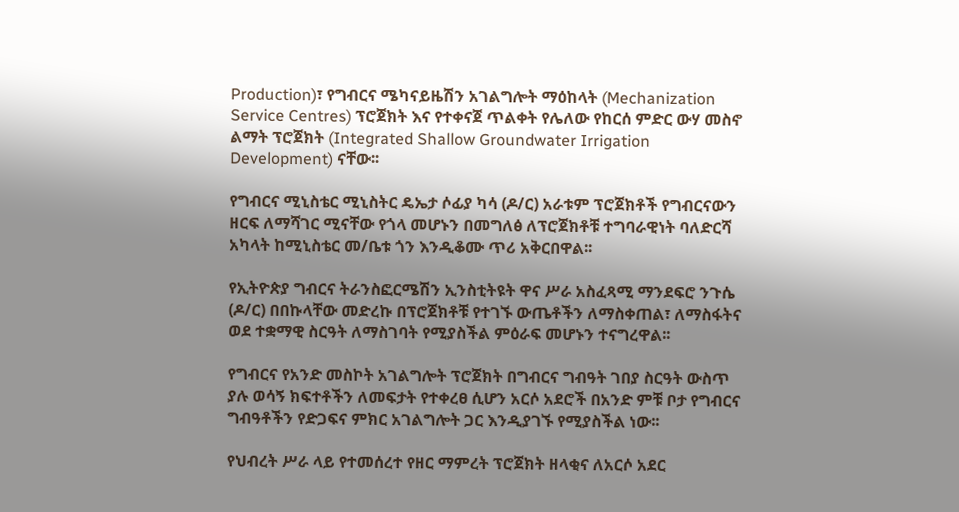Production)፣ የግብርና ሜካናይዜሽን አገልግሎት ማዕከላት (Mechanization Service Centres) ፕሮጀክት እና የተቀናጀ ጥልቀት የሌለው የከርሰ ምድር ውሃ መስኖ ልማት ፕሮጀክት (Integrated Shallow Groundwater Irrigation Development) ናቸው፡፡

የግብርና ሚኒስቴር ሚኒስትር ዴኤታ ሶፊያ ካሳ (ዶ/ር) አራቱም ፕሮጀክቶች የግብርናውን ዘርፍ ለማሻገር ሚናቸው የጎላ መሆኑን በመግለፅ ለፕሮጀክቶቹ ተግባራዊነት ባለድርሻ አካላት ከሚኒስቴር መ/ቤቱ ጎን እንዲቆሙ ጥሪ አቅርበዋል፡፡

የኢትዮጵያ ግብርና ትራንስፎርሜሽን ኢንስቲትዩት ዋና ሥራ አስፈጻሚ ማንደፍሮ ንጉሴ (ዶ/ር) በበኩላቸው መድረኩ በፕሮጀክቶቹ የተገኙ ውጤቶችን ለማስቀጠል፣ ለማስፋትና ወደ ተቋማዊ ስርዓት ለማስገባት የሚያስችል ምዕራፍ መሆኑን ተናግረዋል፡፡

የግብርና የአንድ መስኮት አገልግሎት ፕሮጀክት በግብርና ግብዓት ገበያ ስርዓት ውስጥ ያሉ ወሳኝ ክፍተቶችን ለመፍታት የተቀረፀ ሲሆን አርሶ አደሮች በአንድ ምቹ ቦታ የግብርና ግብዓቶችን የድጋፍና ምክር አገልግሎት ጋር እንዲያገኙ የሚያስችል ነው፡፡

የህብረት ሥራ ላይ የተመሰረተ የዘር ማምረት ፕሮጀክት ዘላቂና ለአርሶ አደር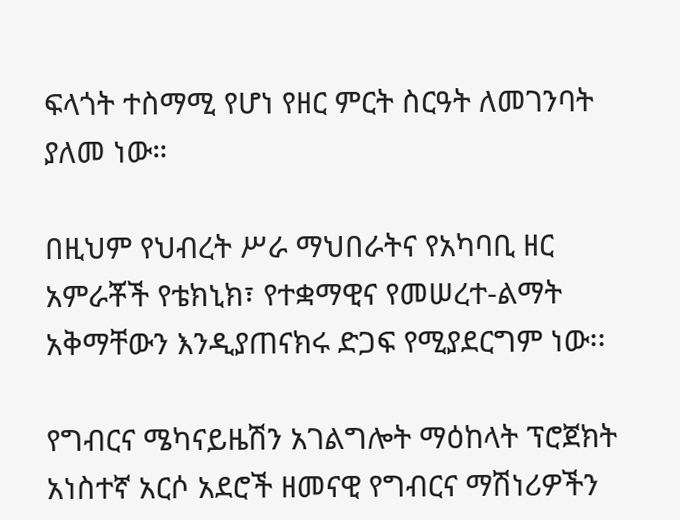ፍላጎት ተስማሚ የሆነ የዘር ምርት ስርዓት ለመገንባት ያለመ ነው።

በዚህም የህብረት ሥራ ማህበራትና የአካባቢ ዘር አምራቾች የቴክኒክ፣ የተቋማዊና የመሠረተ-ልማት አቅማቸውን እንዲያጠናክሩ ድጋፍ የሚያደርግም ነው፡፡

የግብርና ሜካናይዜሽን አገልግሎት ማዕከላት ፕሮጀክት አነስተኛ አርሶ አደሮች ዘመናዊ የግብርና ማሽነሪዎችን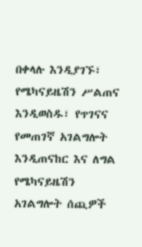በቀላሉ እንዲያገኙ፣ የሜካናይዜሽን ሥልጠና እንዲወስዱ፣ የጥገናና የመጠገኛ አገልግሎት እንዲጠናከር እና ለግል የሜካናይዜሽን አገልግሎት ሰጪዎች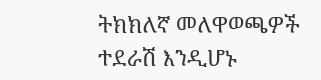ትክክለኛ መለዋወጫዎች ተደራሽ እንዲሆኑ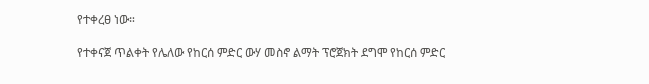የተቀረፀ ነው።

የተቀናጀ ጥልቀት የሌለው የከርሰ ምድር ውሃ መስኖ ልማት ፕሮጀክት ደግሞ የከርሰ ምድር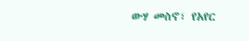ውሃ መስኖ፣ የአየር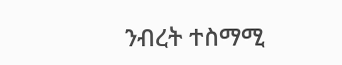ንብረት ተስማሚ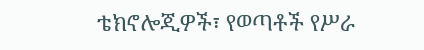ቴክኖሎጂዎች፣ የወጣቶች የሥራ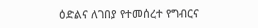ዕድልና ለገበያ የተመሰረተ የግብርና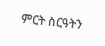ምርት ስርዓትን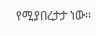የሚያበረታታ ነው፡፡